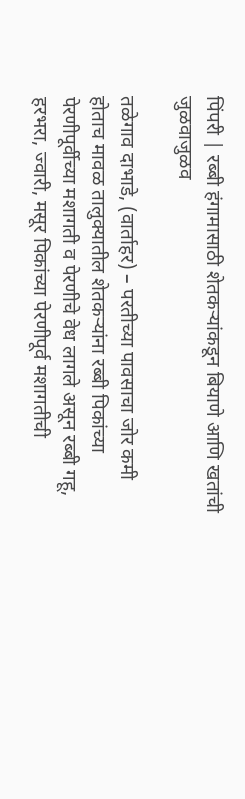पिंपरी | रब्बी हंगामासाठी शेतकऱ्यांकडून बियाणे आणि खतांची जुळवाजुळव

तळेगाव दाभाडे, (वार्ताहर) – परतीच्या पावसाचा जोर कमी होताच मावळ तालुक्यातील शेतकऱ्यांना रब्बी पिकांच्या पेरणीपूर्वीच्या मशागती व पेरणीचे वेध लागले असून रब्बी गहू, हरभरा, ज्वारी, मसूर पिकांच्या पेरणीपूर्व मशागतीची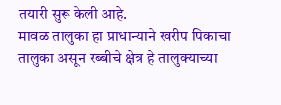तयारी सुरू केली आहे.
मावळ तालुका हा प्राधान्याने खरीप पिकाचा तालुका असून रब्बीचे क्षेत्र हे तालुक्याच्या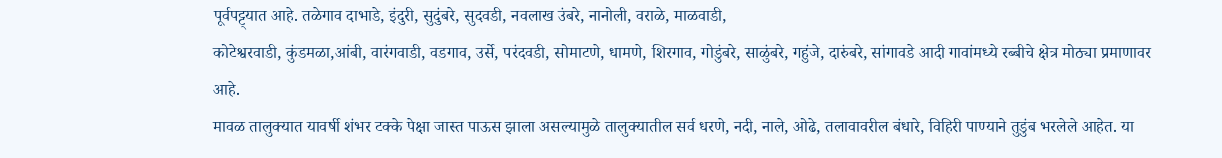पूर्वपट्ट्यात आहे. तळेगाव दाभाडे, इंदुरी, सुदुंबरे, सुदवडी, नवलाख उंबरे, नानोली, वराळे, माळवाडी,
कोटेश्वरवाडी, कुंडमळा,आंबी, वारंगवाडी, वडगाव, उर्से, परंदवडी, सोमाटणे, धामणे, शिरगाव, गोडुंबरे, साळुंबरे, गहुंजे, दारुंबरे, सांगावडे आदी गावांमध्ये रब्बीचे क्षेत्र मोठ्या प्रमाणावर आहे.
मावळ तालुक्यात यावर्षी शंभर टक्के पेक्षा जास्त पाऊस झाला असल्यामुळे तालुक्यातील सर्व धरणे, नदी, नाले, ओढे, तलावावरील बंधारे, विहिरी पाण्याने तुडुंब भरलेले आहेत. या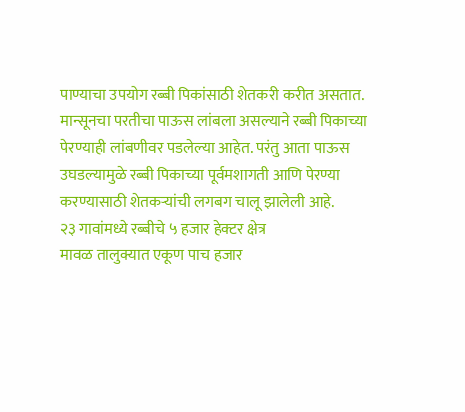पाण्याचा उपयोग रब्बी पिकांसाठी शेतकरी करीत असतात.
मान्सूनचा परतीचा पाऊस लांबला असल्याने रब्बी पिकाच्या पेरण्याही लांबणीवर पडलेल्या आहेत. परंतु आता पाऊस उघडल्यामुळे रब्बी पिकाच्या पूर्वमशागती आणि पेरण्या करण्यासाठी शेतकऱ्यांची लगबग चालू झालेली आहे.
२३ गावांमध्ये रब्बीचे ५ हजार हेक्टर क्षेत्र
मावळ तालुक्यात एकूण पाच हजार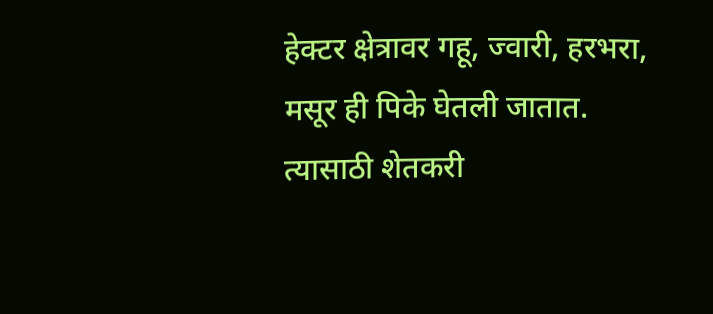हेक्टर क्षेत्रावर गहू, ज्वारी, हरभरा, मसूर ही पिके घेतली जातात. त्यासाठी शेतकरी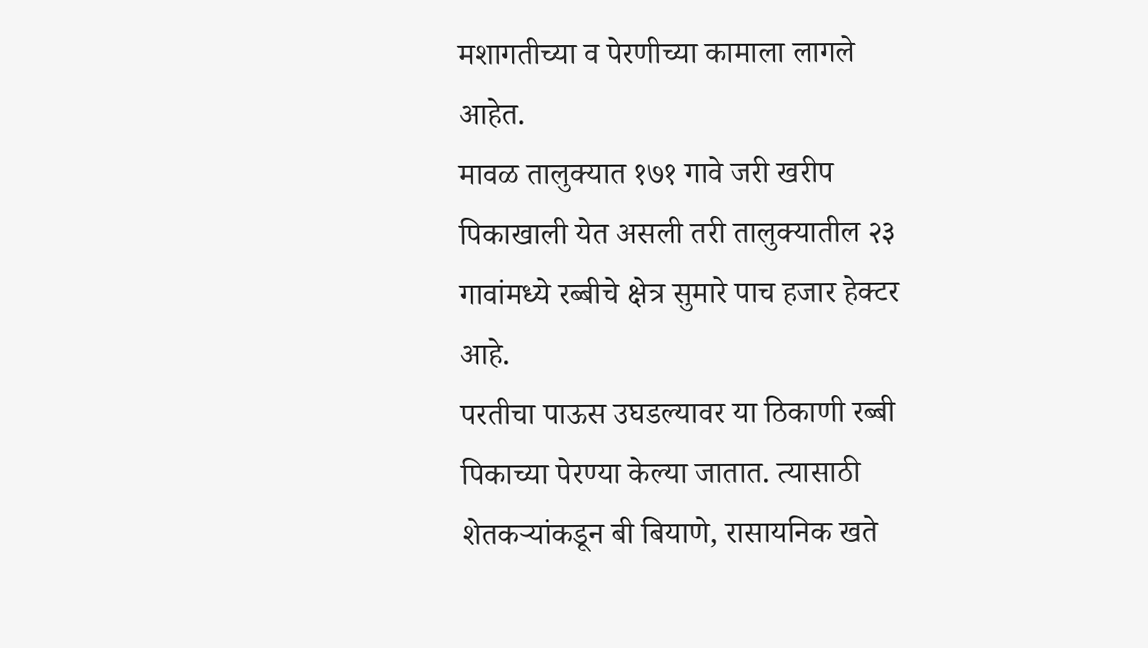मशागतीच्या व पेरणीच्या कामाला लागले आहेत.
मावळ तालुक्यात १७१ गावे जरी खरीप पिकाखाली येत असली तरी तालुक्यातील २३ गावांमध्ये रब्बीचे क्षेत्र सुमारे पाच हजार हेक्टर आहे.
परतीचा पाऊस उघडल्यावर या ठिकाणी रब्बी पिकाच्या पेरण्या केल्या जातात. त्यासाठी शेतकऱ्यांकडून बी बियाणे, रासायनिक खते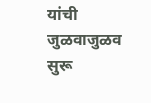यांची जुळवाजुळव सुरू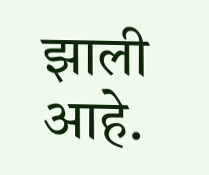झाली आहे.